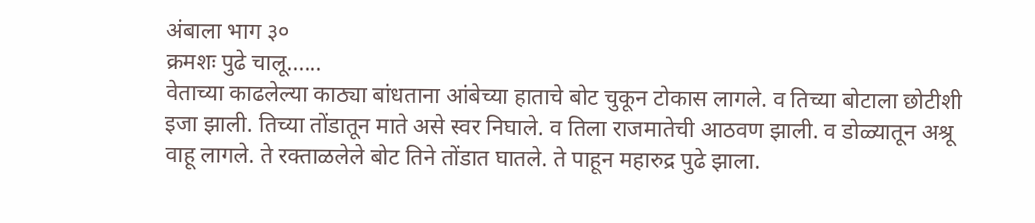अंबाला भाग ३०
क्रमशः पुढे चालू......
वेताच्या काढलेल्या काठ्या बांधताना आंबेच्या हाताचे बोट चुकून टोकास लागले. व तिच्या बोटाला छोटीशी इजा झाली. तिच्या तोंडातून माते असे स्वर निघाले. व तिला राजमातेची आठवण झाली. व डोळ्यातून अश्रू वाहू लागले. ते रक्ताळलेले बोट तिने तोंडात घातले. ते पाहून महारुद्र पुढे झाला.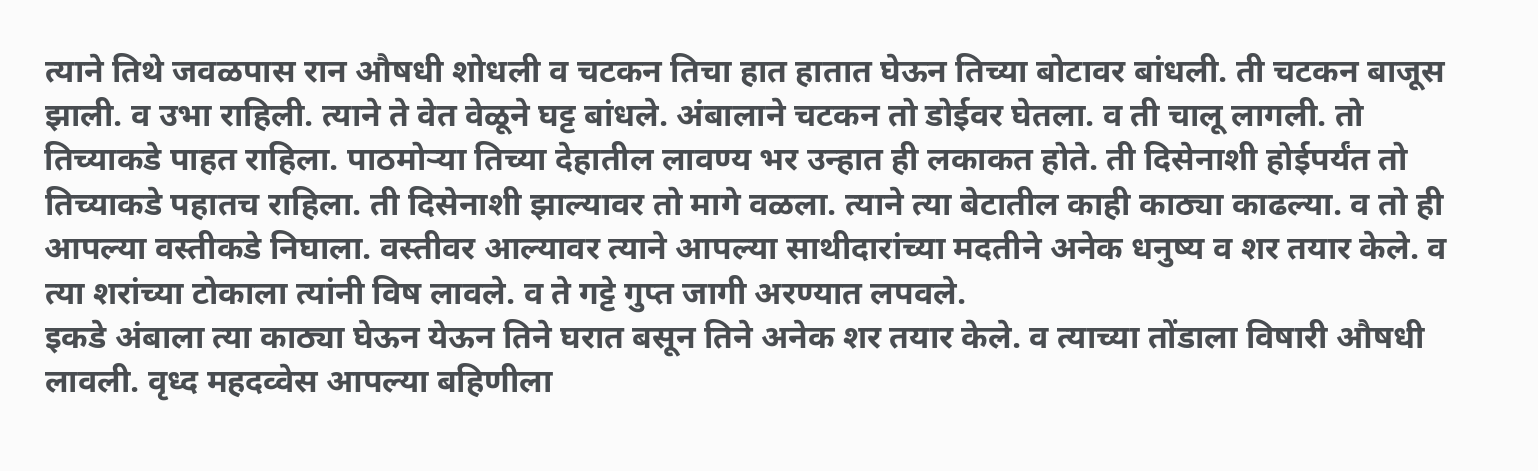त्याने तिथे जवळपास रान औषधी शोधली व चटकन तिचा हात हातात घेऊन तिच्या बोटावर बांधली. ती चटकन बाजूस झाली. व उभा राहिली. त्याने ते वेत वेळूने घट्ट बांधले. अंबालाने चटकन तो डोईवर घेतला. व ती चालू लागली. तो तिच्याकडे पाहत राहिला. पाठमोऱ्या तिच्या देहातील लावण्य भर उन्हात ही लकाकत होते. ती दिसेनाशी होईपर्यंत तो तिच्याकडे पहातच राहिला. ती दिसेनाशी झाल्यावर तो मागे वळला. त्याने त्या बेटातील काही काठ्या काढल्या. व तो ही आपल्या वस्तीकडे निघाला. वस्तीवर आल्यावर त्याने आपल्या साथीदारांच्या मदतीने अनेक धनुष्य व शर तयार केले. व त्या शरांच्या टोकाला त्यांनी विष लावले. व ते गट्टे गुप्त जागी अरण्यात लपवले.
इकडे अंबाला त्या काठ्या घेऊन येऊन तिने घरात बसून तिने अनेक शर तयार केले. व त्याच्या तोंडाला विषारी औषधी लावली. वृध्द महदव्वेस आपल्या बहिणीला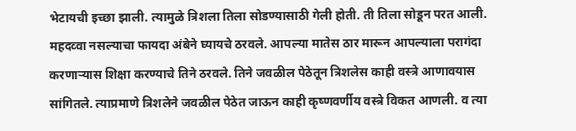भेटायची इच्छा झाली. त्यामुळे त्रिशला तिला सोडण्यासाठी गेली होती. ती तिला सोडून परत आली.
महदव्वा नसल्याचा फायदा अंबेने घ्यायचे ठरवले. आपल्या मातेस ठार मारून आपल्याला परागंदा करणाऱ्यास शिक्षा करण्याचे तिने ठरवले. तिने जवळील पेठेतून त्रिशलेस काही वस्त्रे आणावयास सांगितले. त्याप्रमाणे त्रिशलेने जवळील पेठेत जाऊन काही कृष्णवर्णीय वस्त्रे विकत आणली. व त्या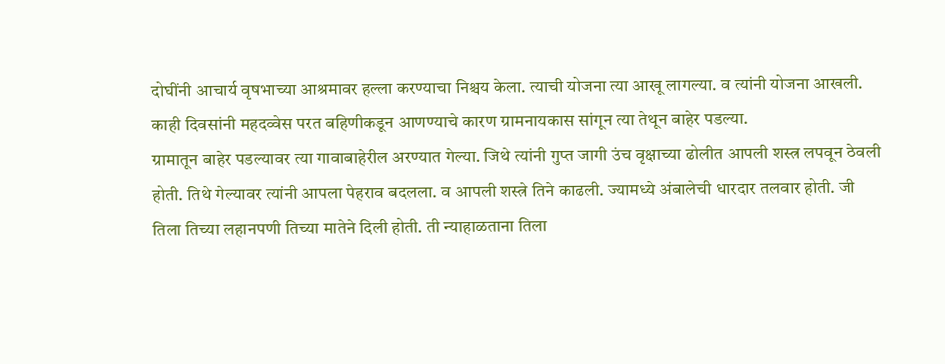दोघींनी आचार्य वृषभाच्या आश्रमावर हल्ला करण्याचा निश्चय केला. त्याची योजना त्या आखू लागल्या. व त्यांनी योजना आखली.
काही दिवसांनी महदव्वेस परत बहिणीकडून आणण्याचे कारण ग्रामनायकास सांगून त्या तेथून बाहेर पडल्या.
ग्रामातून बाहेर पडल्यावर त्या गावाबाहेरील अरण्यात गेल्या. जिथे त्यांनी गुप्त जागी उंच वृक्षाच्या ढोलीत आपली शस्त्र लपवून ठेवली होती. तिथे गेल्यावर त्यांनी आपला पेहराव बदलला. व आपली शस्त्रे तिने काढली. ज्यामध्ये अंबालेची धारदार तलवार होती. जी तिला तिच्या लहानपणी तिच्या मातेने दिली होती. ती न्याहाळताना तिला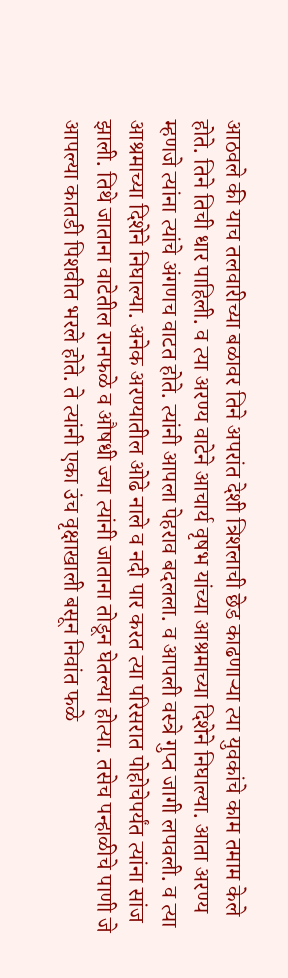आठवले की याच तलवारीच्या बळावर तिने अपरांत देशी त्रिशलाची छेड काढणाऱ्या त्या युवकांचे काम तमाम केले होते. तिने तिची धार पाहिली. व त्या अरण्य वाटेने आचार्य वृषभ यांच्या आश्रमाच्या दिशेने निघाल्या. आता अरण्य म्हणजे त्यांना त्यांचे अंगणच वाटत होते. त्यांनी आपला पेहराव बदलला. व आपली वस्त्रे गुप्त जागी लपवली. व त्या आश्रमाच्या दिशेने निघाल्या. अनेक अरण्यातील ओढे नाले व नदी पार करत त्या परिसरात पोहोचेपर्यंत त्यांना सांज झाली. तिथे जाताना वाटेतील रानफळे व औषधी ज्या त्यांनी जाताना तोडून घेतल्या होत्या. तसेच पन्हाळीचे पाणी जे आपल्या कातडी पिशवीत भरले होते. ते त्यांनी एका उंच वृक्षाखाली बसून निवांत फळे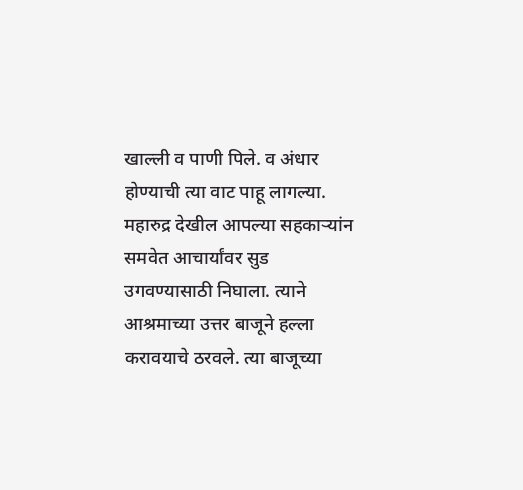खाल्ली व पाणी पिले. व अंधार होण्याची त्या वाट पाहू लागल्या.
महारुद्र देखील आपल्या सहकाऱ्यांन समवेत आचार्यांवर सुड उगवण्यासाठी निघाला. त्याने आश्रमाच्या उत्तर बाजूने हल्ला करावयाचे ठरवले. त्या बाजूच्या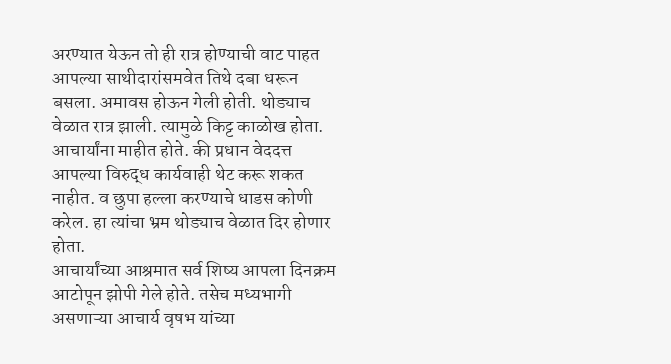अरण्यात येऊन तो ही रात्र होण्याची वाट पाहत आपल्या साथीदारांसमवेत तिथे दबा धरून बसला. अमावस होऊन गेली होती. थोड्याच वेळात रात्र झाली. त्यामुळे किट्ट काळोख होता. आचार्यांना माहीत होते. की प्रधान वेददत्त आपल्या विरुद्ध कार्यवाही थेट करू शकत नाहीत. व छुपा हल्ला करण्याचे धाडस कोणी करेल. हा त्यांचा भ्रम थोड्याच वेळात दिर होणार होता.
आचार्यांच्या आश्रमात सर्व शिष्य आपला दिनक्रम आटोपून झोपी गेले होते. तसेच मध्यभागी असणाऱ्या आचार्य वृषभ यांच्या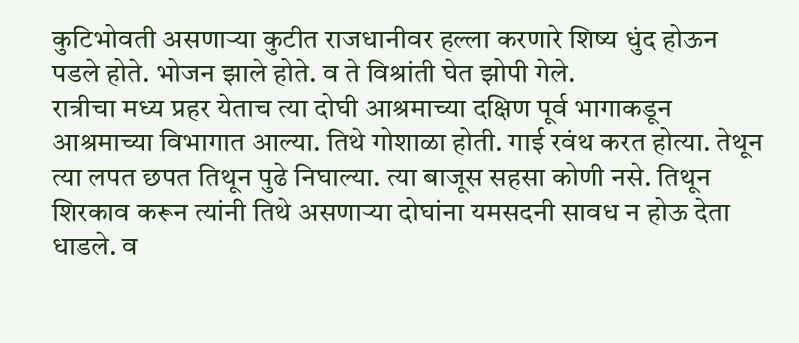कुटिभोवती असणाऱ्या कुटीत राजधानीवर हल्ला करणारे शिष्य धुंद होऊन पडले होते. भोजन झाले होते. व ते विश्रांती घेत झोपी गेले.
रात्रीचा मध्य प्रहर येताच त्या दोघी आश्रमाच्या दक्षिण पूर्व भागाकडून आश्रमाच्या विभागात आल्या. तिथे गोशाळा होती. गाई रवंथ करत होत्या. तेथून त्या लपत छपत तिथून पुढे निघाल्या. त्या बाजूस सहसा कोणी नसे. तिथून शिरकाव करून त्यांनी तिथे असणाऱ्या दोघांना यमसदनी सावध न होऊ देता धाडले. व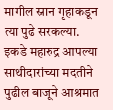मागील स्नान गृहाकडून त्या पुढे सरकल्या.
इकडे महारुद्र आपल्या साथीदारांच्या मदतीने पुढील बाजूने आश्रमात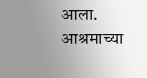आला. आश्रमाच्या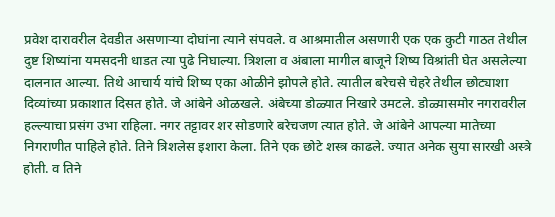प्रवेश दारावरील देवडीत असणाऱ्या दोघांना त्याने संपवले. व आश्रमातील असणारी एक एक कुटी गाठत तेथील दुष्ट शिष्यांना यमसदनी धाडत त्या पुढे निघाल्या. त्रिशला व अंबाला मागील बाजूने शिष्य विश्रांती घेत असलेल्या दालनात आल्या. तिथे आचार्य यांचे शिष्य एका ओळीने झोपले होते. त्यातील बरेचसे चेहरे तेथील छोट्याशा दिव्यांच्या प्रकाशात दिसत होते. जे आंबेने ओळखले. अंबेच्या डोळ्यात निखारे उमटले. डोळ्यासमोर नगरावरील हल्ल्याचा प्रसंग उभा राहिला. नगर तट्टावर शर सोडणारे बरेचजण त्यात होते. जे आंबेने आपल्या मातेच्या निगराणीत पाहिले होते. तिने त्रिशलेस इशारा केला. तिने एक छोटे शस्त्र काढले. ज्यात अनेक सुया सारखी अस्त्रे होती. व तिने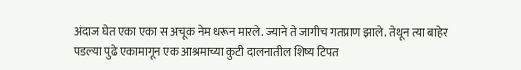अंदाज घेत एका एका स अचूक नेम धरून मारले. ज्याने ते जागीच गतप्राण झाले. तेथून त्या बाहेर पडल्या पुढे एकामागून एक आश्रमाच्या कुटी दालनातील शिष्य टिपत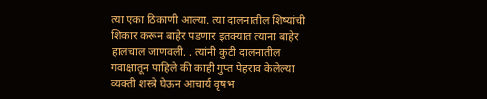त्या एका ठिकाणी आल्या. त्या दालनातील शिष्यांची शिकार करून बाहेर पडणार इतक्यात त्याना बाहेर हालचाल जाणवली. . त्यांनी कुटी दालनातील गवाक्षातून पाहिले की काही गुप्त पेहराव केलेल्या व्यक्ती शस्त्रे घेऊन आचार्य वृषभ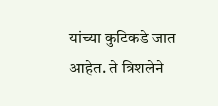यांच्या कुटिकडे जात आहेत. ते त्रिशलेने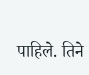पाहिले. तिने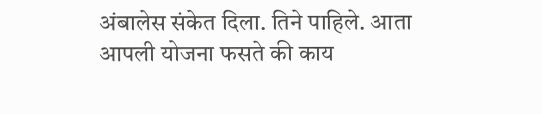अंबालेस संकेत दिला. तिने पाहिले. आता आपली योजना फसते की काय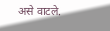असे वाटले.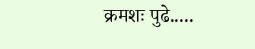क्रमशः पुढे.....